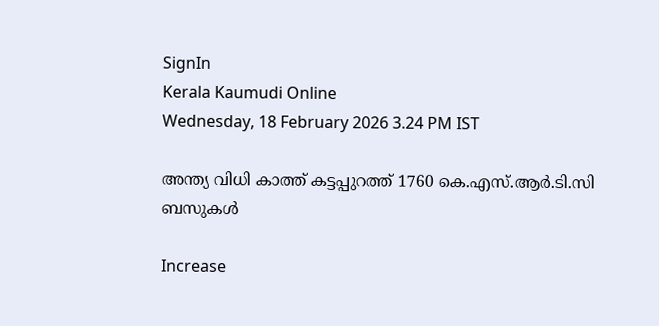SignIn
Kerala Kaumudi Online
Wednesday, 18 February 2026 3.24 PM IST

അന്ത്യ വിധി കാത്ത് കട്ടപ്പുറത്ത് 1760 കെ.എസ്.ആർ.ടി.സി ബസുകൾ

Increase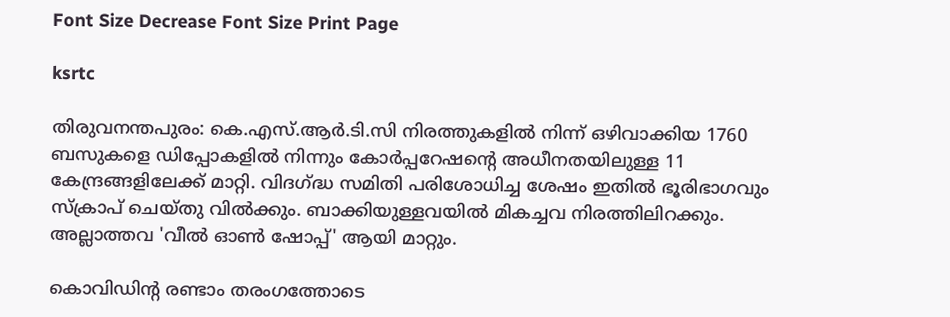Font Size Decrease Font Size Print Page

ksrtc

തിരുവനന്തപുരം: കെ.എസ്.ആർ.ടി.സി നിരത്തുകളിൽ നിന്ന് ഒഴിവാക്കിയ 1760 ബസുകളെ ഡിപ്പോകളിൽ നിന്നും കോർപ്പറേഷന്റെ അധീനതയിലുള്ള 11 കേന്ദ്രങ്ങളിലേക്ക് മാറ്റി. വിദഗ്ദ്ധ സമിതി പരിശോധിച്ച ശേഷം ഇതിൽ ഭൂരിഭാഗവും സ്ക്രാപ് ചെയ്തു വിൽക്കും. ബാക്കിയുള്ളവയിൽ മികച്ചവ നിരത്തിലിറക്കും. അല്ലാത്തവ 'വീൽ ഓൺ ഷോപ്പ്' ആയി മാറ്റും.

കൊവി‌ഡിന്റ രണ്ടാം തരംഗത്തോടെ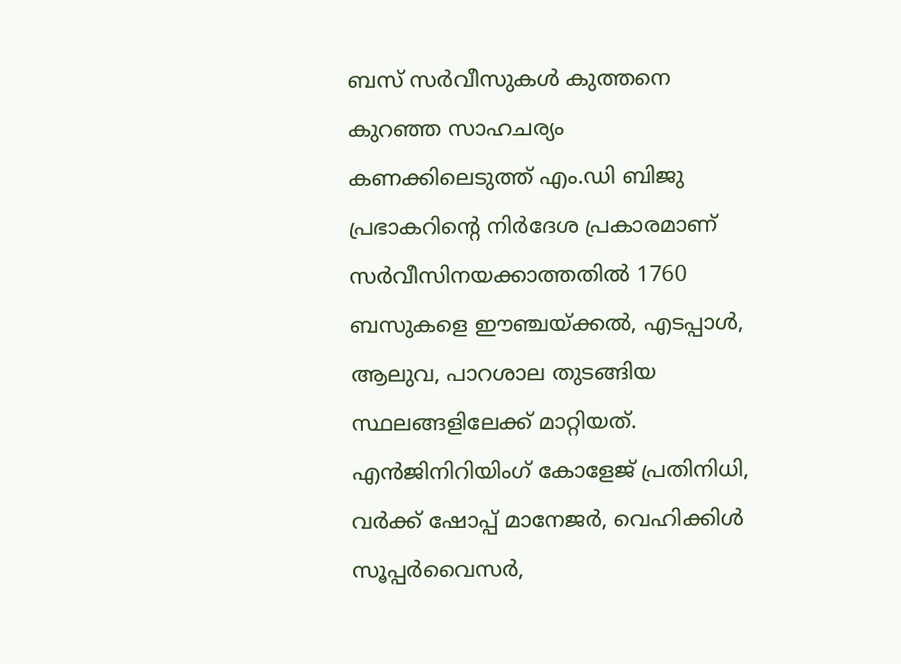ബസ് സർവീസുകൾ കുത്തനെ കുറഞ്ഞ സാഹചര്യം കണക്കിലെടുത്ത് എം.ഡി ബിജു പ്രഭാകറിന്റെ നിർദേശ പ്രകാരമാണ് സർവീസിനയക്കാത്തതിൽ 1760 ബസുകളെ ഈ‍ഞ്ചയ്ക്കൽ, എടപ്പാൾ, ആലുവ, പാറശാല തുടങ്ങിയ സ്ഥലങ്ങളിലേക്ക് മാറ്റിയത്. എൻജിനിറിയിംഗ് കോളേജ് പ്രതിനിധി, വർക്ക് ഷോപ്പ് മാനേജർ, വെഹിക്കിൾ സൂപ്പർവൈസർ,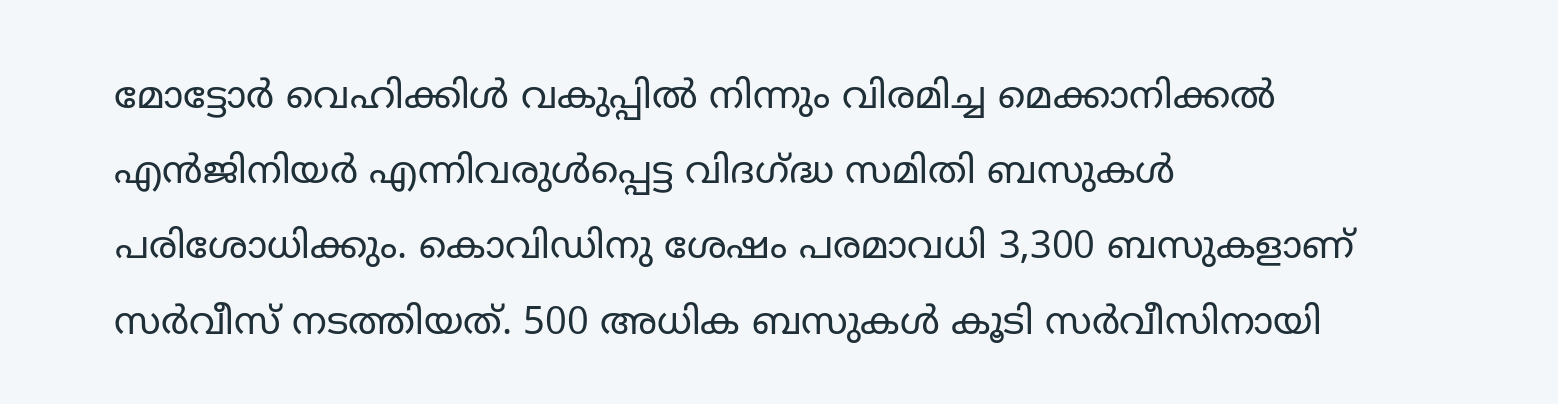മോട്ടോർ വെഹിക്കിൾ വകുപ്പിൽ നിന്നും വിരമിച്ച മെക്കാനിക്കൽ എൻജിനിയർ എന്നിവരുൾപ്പെട്ട വിദഗ്ദ്ധ സമിതി ബസുകൾ പരിശോധിക്കും. കൊവിഡിനു ശേഷം പരമാവധി 3,300 ബസുകളാണ് സർവീസ് നടത്തിയത്. 500 അധിക ബസുകൾ കൂടി സർവീസിനായി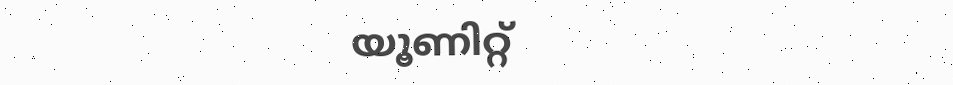യൂണിറ്റ്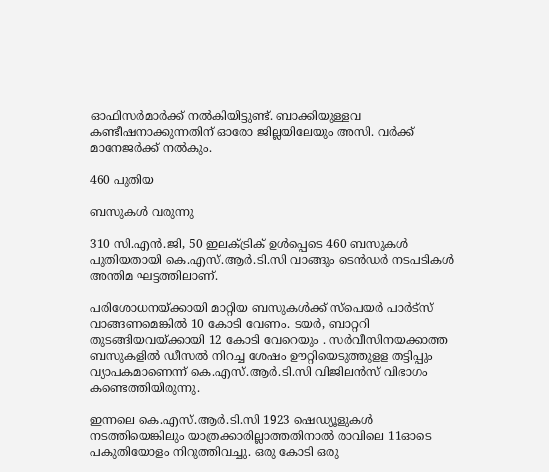ഓഫിസർമാർക്ക് നൽകിയിട്ടുണ്ട്. ബാക്കിയുള്ളവ കണ്ടീഷനാക്കുന്നതിന് ഓരോ ജില്ലയിലേയും അസി. വർക്ക് മാനേജർക്ക് നൽകും.

460 പുതിയ

ബസുകൾ വരുന്നു

310 സി.എൻ.ജി, 50 ഇലക്ട്രിക് ഉൾപ്പെടെ 460 ബസുകൾ പുതിയതായി കെ.എസ്.ആർ.ടി.സി വാങ്ങും ടെൻ‌ഡർ നടപടികൾ അന്തിമ ഘട്ടത്തിലാണ്.

പരിശോധനയ്ക്കായി മാറ്റിയ ബസുകൾക്ക് സ്പെയർ പാർട്സ് വാങ്ങണമെങ്കിൽ 10 കോടി വേണം. ടയർ, ബാറ്ററി തുടങ്ങിയവയ്ക്കായി 12 കോടി വേറെയും . സർവീസിനയക്കാത്ത ബസുകളിൽ ഡീസൽ നിറച്ച ശേഷം ഊറ്റിയെടുത്തുളള തട്ടിപ്പും വ്യാപകമാണെന്ന് കെ.എസ്.ആർ.ടി.സി വിജിലൻസ് വിഭാഗം കണ്ടെത്തിയിരുന്നു.

ഇന്നലെ കെ.എസ്.ആർ.ടി.സി 1923 ഷെഡ്യൂളുകൾ നടത്തിയെങ്കിലും യാത്രക്കാരില്ലാത്തതിനാൽ രാവിലെ 11ഓടെ പകുതിയോളം നിറുത്തിവച്ചു. ഒരു കോടി ഒരു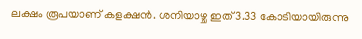ലക്ഷം രൂപയാണ് കളക്ഷൻ. ശനിയാഴ്ച ഇത് 3.33 കോടിയായിരുന്നു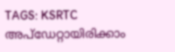TAGS: KSRTC
അപ്ഡേറ്റായിരിക്കാം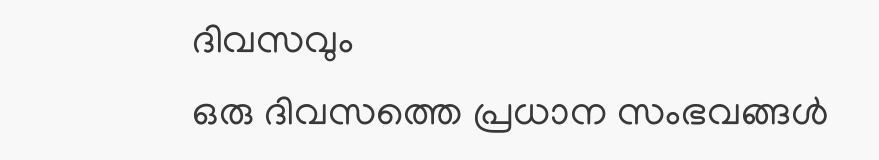ദിവസവും
ഒരു ദിവസത്തെ പ്രധാന സംഭവങ്ങൾ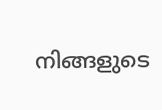നിങ്ങളുടെ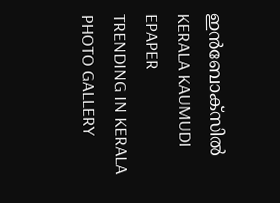ഇൻബോക്സിൽ
KERALA KAUMUDI EPAPER
TRENDING IN KERALA
PHOTO GALLERY